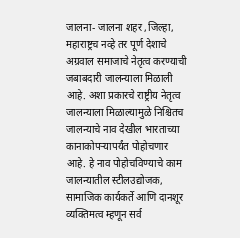जालना- जालना शहर ,जिल्हा, महाराष्ट्रच नव्हे तर पूर्ण देशाचे अग्रवाल समाजाचे नेतृत्व करण्याची जबाबदारी जालन्याला मिळाली आहे. अशा प्रकारचे राष्ट्रीय नेतृत्व जालन्याला मिळाल्यामुळे निश्चितच जालन्याचे नाव देखील भारताच्या कानाकोपऱ्यापर्यंत पोहोचणार आहे. हे नाव पोहोचविण्याचे काम जालन्यातील स्टीलउद्योजक, सामाजिक कार्यकर्ते आणि दानशूर व्यक्तिमत्व म्हणून सर्व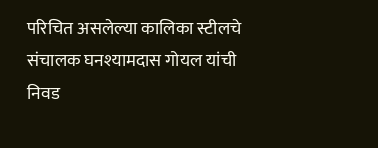परिचित असलेल्या कालिका स्टीलचे संचालक घनश्यामदास गोयल यांची निवड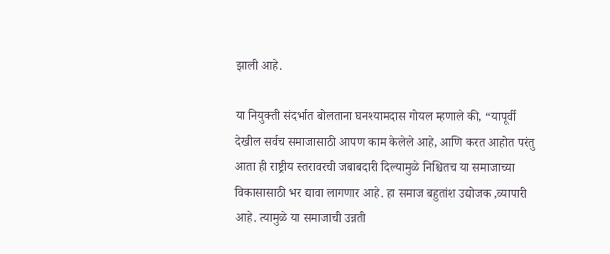झाली आहे.

या नियुक्ती संदर्भात बोलताना घनश्यामदास गोयल म्हणाले की, “यापूर्वी देखील सर्वच समाजासाठी आपण काम केलेले आहे, आणि करत आहोत परंतु आता ही राष्ट्रीय स्तरावरची जबाबदारी दिल्यामुळे निश्चितच या समाजाच्या विकासासाठी भर द्यावा लागणार आहे. हा समाज बहुतांश उद्योजक ,व्यापारी आहे. त्यामुळे या समाजाची उन्नती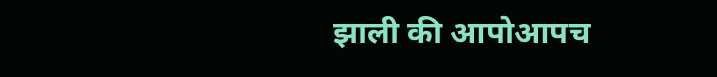झाली की आपोआपच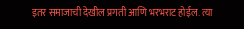इतर समाजाची देखील प्रगती आणि भरभराट होईल. त्या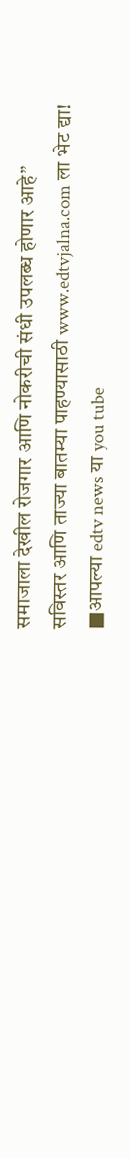समाजाला देखील रोजगार आणि नोकरीची संधी उपलब्ध होणार आहे”
सविस्तर आणि ताज्या बातम्या पाहण्यासाठी www.edtvjalna.com ला भेट द्या!
■आपल्या edtv news या you tube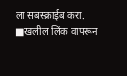ला सबस्क्राईब करा.
■खलील लिंक वापरून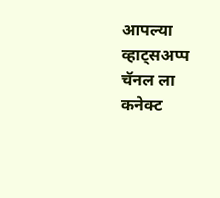आपल्या व्हाट्सअप्प चॅनल ला कनेक्ट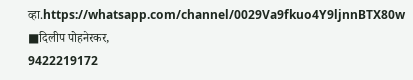व्हा.https://whatsapp.com/channel/0029Va9fkuo4Y9ljnnBTX80w
■दिलीप पोहनेरकर,
9422219172